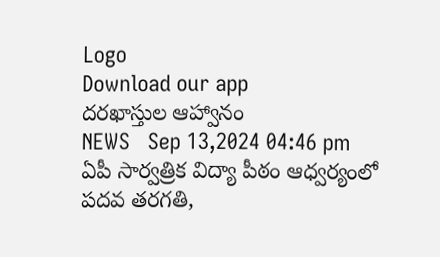Logo
Download our app
దరఖాస్తుల ఆహ్వానం
NEWS   Sep 13,2024 04:46 pm
ఏపీ సార్వత్రిక విద్యా పీఠం ఆధ్వర్యంలో పదవ తరగతి,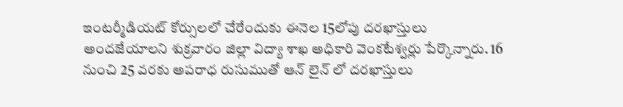ఇంటర్మీడియట్ కోర్సులలో చేరేందుకు ఈనెల 15లోపు దరఖాస్తులు అందజేయాలని శుక్రవారం జిల్లా విద్యా శాఖ అధికారి వెంకటేశ్వర్లు పేర్కొన్నారు. 16 నుంచి 25 వరకు అపరాధ రుసుముతో ఆన్ లైన్ లో దరఖాస్తులు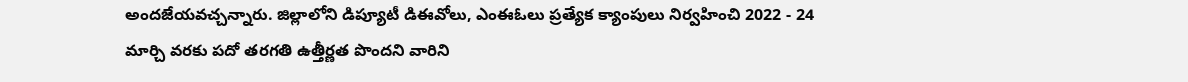అందజేయవచ్చన్నారు. జిల్లాలోని డిప్యూటీ డిఈవోలు, ఎంఈఓలు ప్రత్యేక క్యాంపులు నిర్వహించి 2022 - 24 మార్చి వరకు పదో తరగతి ఉత్తీర్ణత పొందని వారిని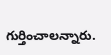గుర్తించాలన్నారు.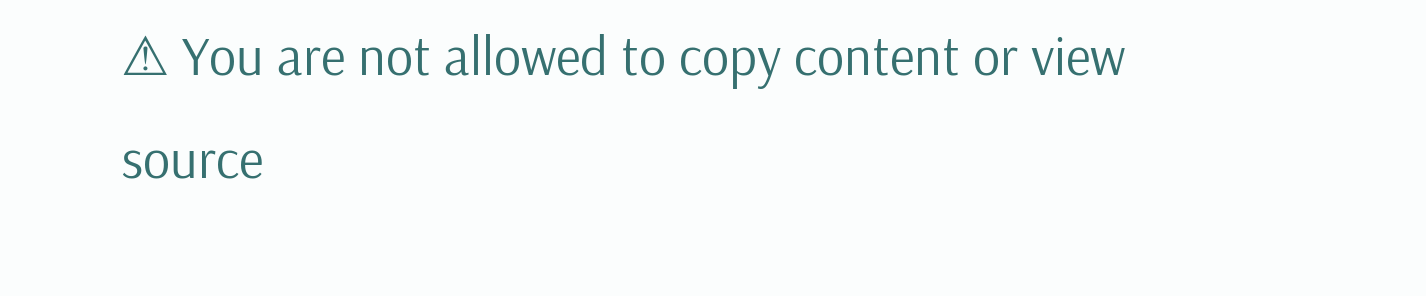⚠ You are not allowed to copy content or view source